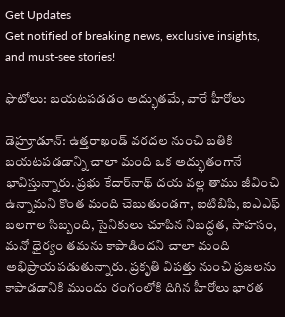Get Updates
Get notified of breaking news, exclusive insights, and must-see stories!

ఫొటోలు: బయటపడడం అద్భుతమే, వారే హీరోలు

డెహ్రూడూన్‌: ఉత్తరాఖండ్ వరదల నుంచి బతికి బయటపడడాన్ని చాలా మంది ఒక అద్భుతంగానే భావిస్తున్నారు. ప్రభు కేదార్‌నాథ్ దయ వల్ల తాము జీవించి ఉన్నామని కొంత మంది చెబుతుండగా, ఐటిబిపి, ఐఎఎఫ్ బలగాల సిబ్బంది, సైనికులు చూపిన నిబద్ధత, సాహసం, మనో ధైర్యం తమను కాపాడిందని చాలా మంది అభిప్రాయపడుతున్నారు. ప్రకృతి విపత్తు నుంచి ప్రజలను కాపాడడానికి ముందు రంగంలోకి దిగిన హీరోలు భారత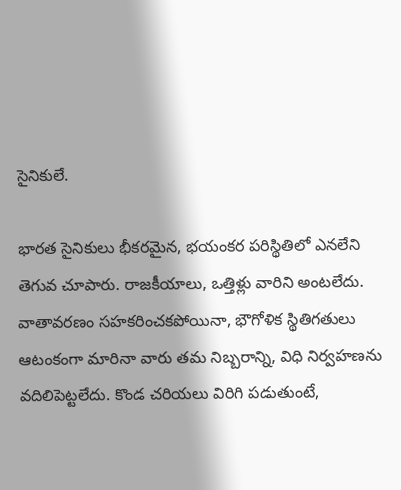సైనికులే.

భారత సైనికులు భీకరమైన, భయంకర పరిస్థితిలో ఎనలేని తెగువ చూపారు. రాజకీయాలు, ఒత్తిళ్లు వారిని అంటలేదు. వాతావరణం సహకరించకపోయినా, భౌగోళిక స్థితిగతులు ఆటంకంగా మారినా వారు తమ నిబ్బరాన్ని, విధి నిర్వహణను వదిలిపెట్టలేదు. కొండ చరియలు విరిగి పడుతుంటే,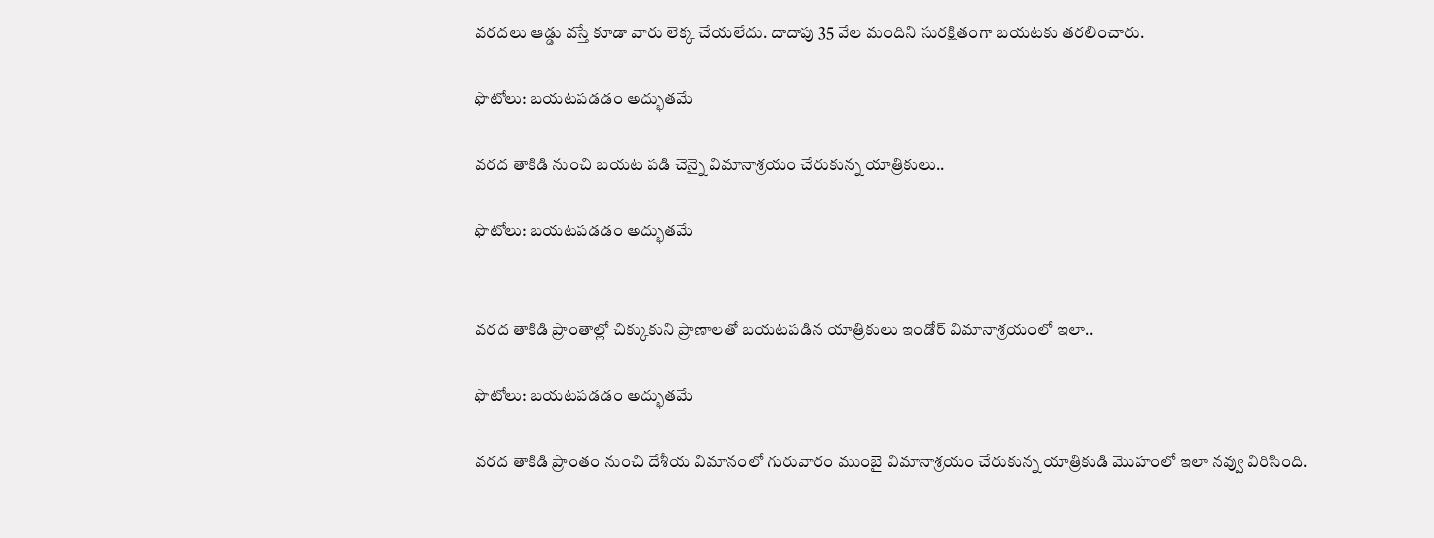వరదలు ఆడ్డు వస్తే కూడా వారు లెక్క చేయలేదు. దాదాపు 35 వేల మందిని సురక్షితంగా బయటకు తరలించారు.

ఫొటోలు: బయటపడడం అద్భుతమే

వరద తాకిడి నుంచి బయట పడి చెన్నై విమానాశ్రయం చేరుకున్న యాత్రికులు..

ఫొటోలు: బయటపడడం అద్భుతమే


వరద తాకిడి ప్రాంతాల్లో చిక్కుకుని ప్రాణాలతో బయటపడిన యాత్రికులు ఇండోర్ విమానాశ్రయంలో ఇలా..

ఫొటోలు: బయటపడడం అద్భుతమే

వరద తాకిడి ప్రాంతం నుంచి దేశీయ విమానంలో గురువారం ముంబై విమానాశ్రయం చేరుకున్న యాత్రికుడి మొహంలో ఇలా నవ్వు విరిసింది.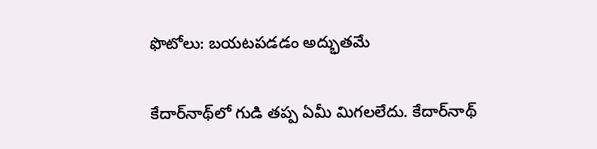ఫొటోలు: బయటపడడం అద్భుతమే

కేదార్‌నాథ్‌లో గుడి తప్ప ఏమీ మిగలలేదు. కేదార్‌నాథ్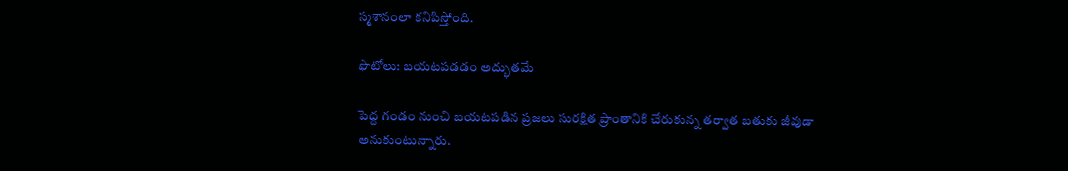స్మశానంలా కనిపిస్తోంది.

ఫొటోలు: బయటపడడం అద్భుతమే

పెద్ద గండం నుంచి బయటపడిన ప్రజలు సురక్షిత ప్రాంతానికి చేరుకున్న తర్వాత బతుకు జీవుడా అనుకుంటున్నారు.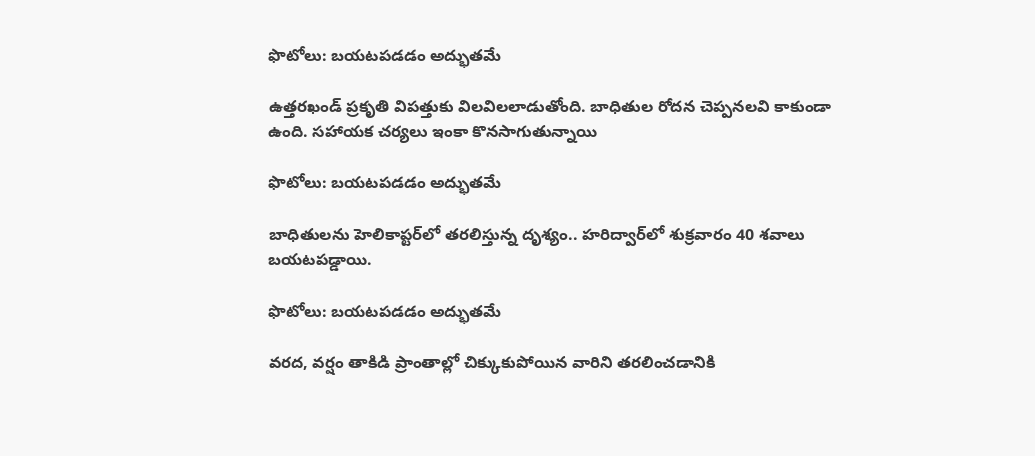ఫొటోలు: బయటపడడం అద్భుతమే

ఉత్తరఖండ్ ప్రకృతి విపత్తుకు విలవిలలాడుతోంది. బాధితుల రోదన చెప్పనలవి కాకుండా ఉంది. సహాయక చర్యలు ఇంకా కొనసాగుతున్నాయి

ఫొటోలు: బయటపడడం అద్భుతమే

బాధితులను హెలికాప్టర్‌లో తరలిస్తున్న దృశ్యం.. హరిద్వార్‌లో శుక్రవారం 40 శవాలు బయటపడ్డాయి.

ఫొటోలు: బయటపడడం అద్భుతమే

వరద, వర్షం తాకిడి ప్రాంతాల్లో చిక్కుకుపోయిన వారిని తరలించడానికి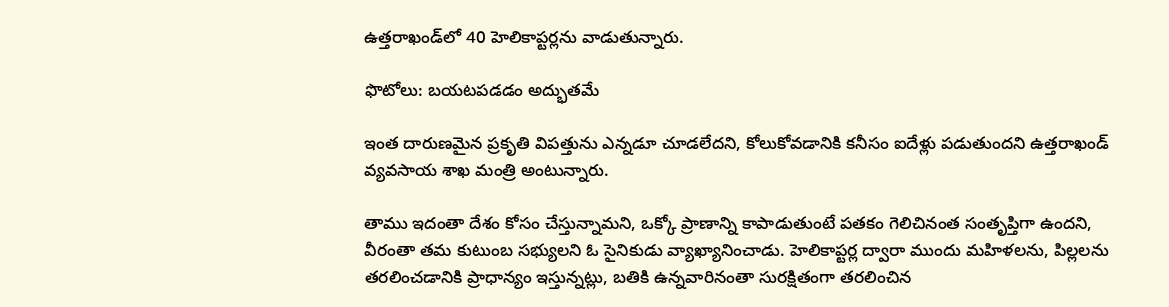ఉత్తరాఖండ్‌లో 40 హెలికాప్టర్లను వాడుతున్నారు.

ఫొటోలు: బయటపడడం అద్భుతమే

ఇంత దారుణమైన ప్రకృతి విపత్తును ఎన్నడూ చూడలేదని, కోలుకోవడానికి కనీసం ఐదేళ్లు పడుతుందని ఉత్తరాఖండ్ వ్యవసాయ శాఖ మంత్రి అంటున్నారు.

తాము ఇదంతా దేశం కోసం చేస్తున్నామని, ఒక్కో ప్రాణాన్ని కాపాడుతుంటే పతకం గెలిచినంత సంతృప్తిగా ఉందని, వీరంతా తమ కుటుంబ సభ్యులని ఓ సైనికుడు వ్యాఖ్యానించాడు. హెలికాప్టర్ల ద్వారా ముందు మహిళలను, పిల్లలను తరలించడానికి ప్రాధాన్యం ఇస్తున్నట్లు, బతికి ఉన్నవారినంతా సురక్షితంగా తరలించిన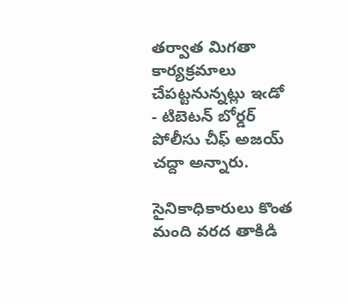తర్వాత మిగతా కార్యక్రమాలు చేపట్టనున్నట్లు ఇఁడో - టిబెటన్ బోర్డర్ పోలీసు చీఫ్ అజయ్ చద్దా అన్నారు.

సైనికాధికారులు కొంత మంది వరద తాకిడి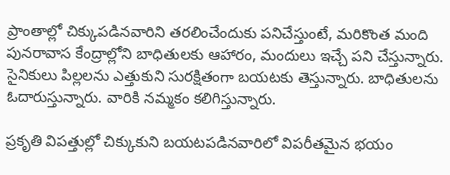ప్రాంతాల్లో చిక్కుపడినవారిని తరలించేందుకు పనిచేస్తుంటే, మరికొంత మంది పునరావాస కేంద్రాల్లోని బాధితులకు ఆహారం, మందులు ఇచ్చే పని చేస్తున్నారు. సైనికులు పిల్లలను ఎత్తుకుని సురక్షితంగా బయటకు తెస్తున్నారు. బాధితులను ఓదారుస్తున్నారు. వారికి నమ్మకం కలిగిస్తున్నారు.

ప్రకృతి విపత్తుల్లో చిక్కుకుని బయటపడినవారిలో విపరీతమైన భయం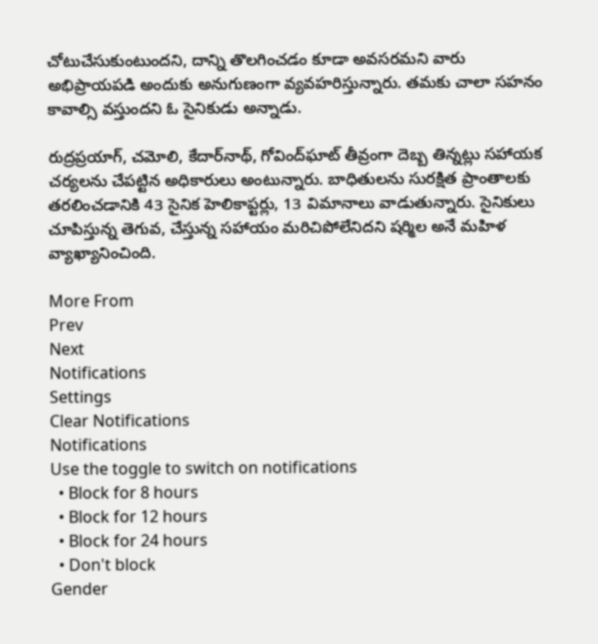చోటుచేసుకుంటుందని, దాన్ని తొలగించడం కూడా అవసరమని వారు అభిప్రాయపడి అందుకు అనుగుణంగా వ్యవహరిస్తున్నారు. తమకు చాలా సహనం కావాల్సి వస్తుందని ఓ సైనికుడు అన్నాడు.

రుద్రప్రయాగ్, చమోలి, కేదార్‌నాథ్, గోవింద్‌ఘాట్ తీవ్రంగా దెబ్బ తిన్నట్లు సహాయక చర్యలను చేపట్టిన అధికారులు అంటున్నారు. బాధితులను సురక్షిత ప్రాంతాలకు తరలించడానికి 43 సైనిక హెలికాప్టర్లు, 13 విమానాలు వాడుతున్నారు. సైనికులు చూపిస్తున్న తెగువ, చేస్తున్న సహాయం మరిచిపోలేనిదని షర్మిల అనే మహిళ వ్యాఖ్యానించింది.

More From
Prev
Next
Notifications
Settings
Clear Notifications
Notifications
Use the toggle to switch on notifications
  • Block for 8 hours
  • Block for 12 hours
  • Block for 24 hours
  • Don't block
Gender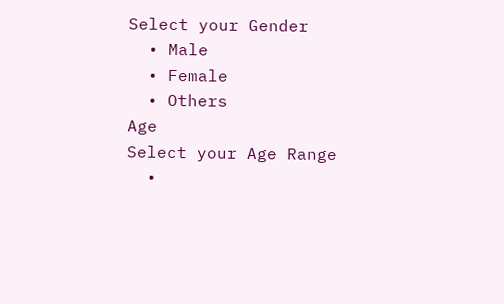Select your Gender
  • Male
  • Female
  • Others
Age
Select your Age Range
  •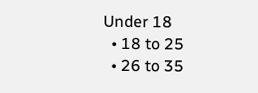Under 18
  • 18 to 25
  • 26 to 35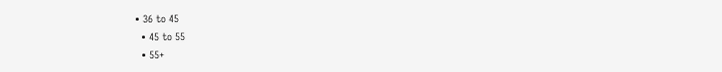• 36 to 45
  • 45 to 55
  • 55+